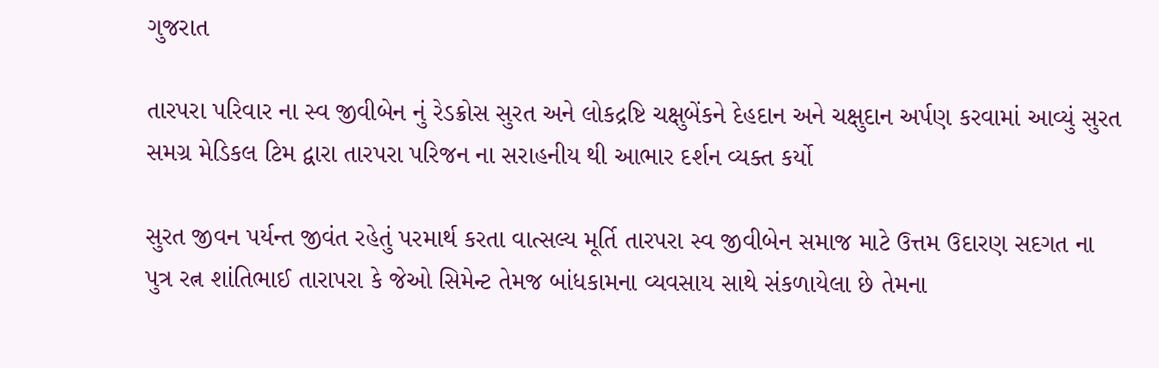ગુજરાત

તારપરા પરિવાર ના સ્વ જીવીબેન નું રેડક્રોસ સુરત અને લોકદ્રષ્ટિ ચક્ષુબેંકને દેહદાન અને ચક્ષુદાન અર્પણ કરવામાં આવ્યું સુરત સમગ્ર મેડિકલ ટિમ દ્વારા તારપરા પરિજન ના સરાહનીય થી આભાર દર્શન વ્યક્ત કર્યો

સુરત જીવન પર્યન્ત જીવંત રહેતું પરમાર્થ કરતા વાત્સલ્ય મૂર્તિ તારપરા સ્વ જીવીબેન સમાજ માટે ઉત્તમ ઉદારણ સદગત ના પુત્ર રત્ન શાંતિભાઈ તારાપરા કે જેઓ સિમેન્ટ તેમજ બાંધકામના વ્યવસાય સાથે સંકળાયેલા છે તેમના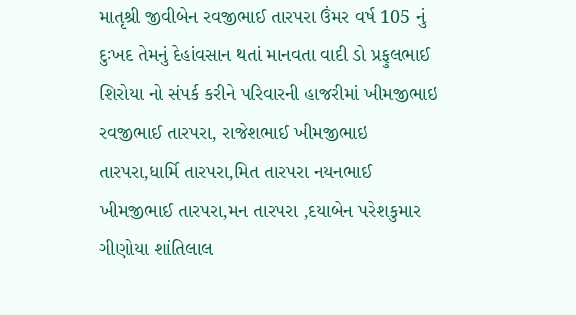માતૃશ્રી જીવીબેન રવજીભાઈ તારપરા ઉંમર વર્ષ 105 નું દુઃખદ તેમનું દેહાંવસાન થતાં માનવતા વાદી ડો પ્રફુલભાઈ શિરોયા નો સંપર્ક કરીને પરિવારની હાજરીમાં ખીમજીભાઇ રવજીભાઈ તારપરા, રાજેશભાઈ ખીમજીભાઇ તારપરા,ધાર્મિ તારપરા,મિત તારપરા નયનભાઈ ખીમજીભાઈ તારપરા,મન તારપરા ,દયાબેન પરેશકુમાર ગીણોયા શાંતિલાલ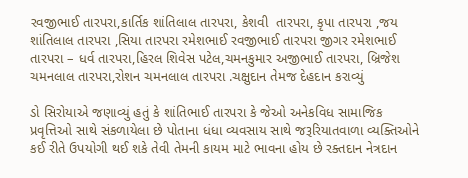રવજીભાઈ તારપરા,કાર્તિક શાંતિલાલ તારપરા, કેશવી  તારપરા, કૃપા તારપરા ,જય શાંતિલાલ તારપરા ,સિયા તારપરા રમેશભાઈ રવજીભાઈ તારપરા જીગર રમેશભાઈ તારપરા – ધર્વ તારપરા,હિરલ શિવેસ પટેલ,ચમનકુમાર અજીભાઈ તારપરા, બ્રિજેશ ચમનલાલ તારપરા,રોશન ચમનલાલ તારપરા .ચક્ષુદાન તેમજ દેહદાન કરાવ્યું

ડો સિરોયાએ જણાવ્યું હતું કે શાંતિભાઈ તારપરા કે જેઓ અનેકવિધ સામાજિક પ્રવૃત્તિઓ સાથે સંકળાયેલા છે પોતાના ધંધા વ્યવસાય સાથે જરૂરિયાતવાળા વ્યક્તિઓને કઈ રીતે ઉપયોગી થઈ શકે તેવી તેમની કાયમ માટે ભાવના હોય છે રક્તદાન નેત્રદાન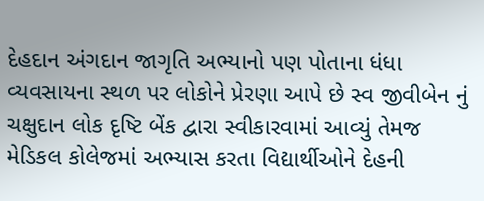દેહદાન અંગદાન જાગૃતિ અભ્યાનો પણ પોતાના ધંધા વ્યવસાયના સ્થળ પર લોકોને પ્રેરણા આપે છે સ્વ જીવીબેન નું ચક્ષુદાન લોક દૃષ્ટિ બેંક દ્વારા સ્વીકારવામાં આવ્યું તેમજ મેડિકલ કોલેજમાં અભ્યાસ કરતા વિદ્યાર્થીઓને દેહની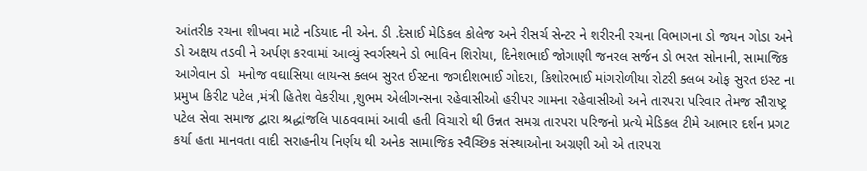આંતરીક રચના શીખવા માટે નડિયાદ ની એન. ડી .દેસાઈ મેડિકલ કોલેજ અને રીસર્ચ સેન્ટર ને શરીરની રચના વિભાગના ડો જયન ગોડા અને ડો અક્ષય તડવી ને અર્પણ કરવામાં આવ્યું સ્વર્ગસ્થને ડો ભાવિન શિરોયા, દિનેશભાઈ જોગાણી જનરલ સર્જન ડો ભરત સોનાની, સામાજિક આગેવાન ડો  મનોજ વઘાસિયા લાયન્સ ક્લબ સુરત ઈસ્ટના જગદીશભાઈ ગોદરા, કિશોરભાઈ માંગરોળીયા રોટરી ક્લબ ઓફ સુરત ઇસ્ટ ના પ્રમુખ કિરીટ પટેલ ,મંત્રી હિતેશ વેકરીયા ,શુભમ એલીગન્સના રહેવાસીઓ હરીપર ગામના રહેવાસીઓ અને તારપરા પરિવાર તેમજ સૌરાષ્ટ્ર પટેલ સેવા સમાજ દ્વારા શ્રદ્ધાંજલિ પાઠવવામાં આવી હતી વિચારો થી ઉન્નત સમગ્ર તારપરા પરિજનો પ્રત્યે મેડિકલ ટીમે આભાર દર્શન પ્રગટ કર્યા હતા માનવતા વાદી સરાહનીય નિર્ણય થી અનેક સામાજિક સ્વૈચ્છિક સંસ્થાઓના અગ્રણી ઓ એ તારપરા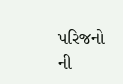પરિજનો ની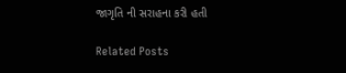જાગૃતિ ની સરાહના કરી હતી

Related Posts